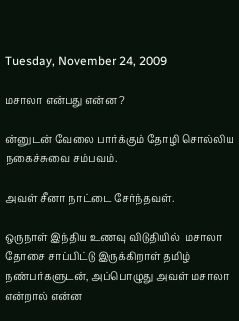Tuesday, November 24, 2009

மசாலா என்பது என்ன ?

ன்னுடன் வேலை பார்க்கும் தோழி சொல்லிய நகைச்சுவை சம்பவம்.

அவள் சீனா நாட்டை சேர்ந்தவள்.

ஒருநாள் இந்திய உணவு விடுதியில்  மசாலா தோசை சாப்பிட்டு இருக்கிறாள் தமிழ் நண்பர்களுடன், அப்பொழுது அவள் மசாலா என்றால் என்ன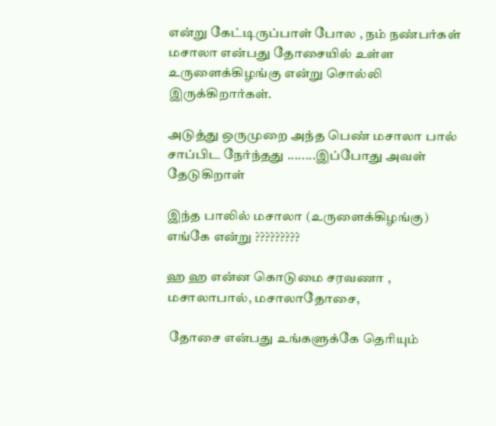என்று கேட்டிருப்பாள் போல , நம் நண்பர்கள் மசாலா என்பது தோசையில் உள்ள உருளைக்கிழங்கு என்று சொல்லி இருக்கிறார்கள்.

அடுத்து ஒருமுறை அந்த பெண் மசாலா பால் சாப்பிட நேர்ந்தது ........இப்போது அவள் தேடுகிறாள்

இந்த பாலில் மசாலா (உருளைக்கிழங்கு) எங்கே என்று ?????????

ஹ ஹ என்ன கொடுமை சரவணா , மசாலாபால், மசாலாதோசை,

 தோசை என்பது உங்களுக்கே தெரியும்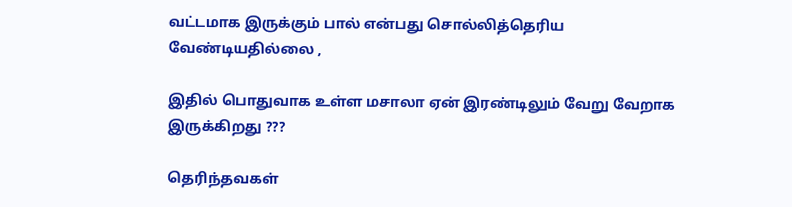வட்டமாக இருக்கும் பால் என்பது சொல்லித்தெரிய வேண்டியதில்லை ,

இதில் பொதுவாக உள்ள மசாலா ஏன் இரண்டிலும் வேறு வேறாக இருக்கிறது ???

தெரிந்தவகள்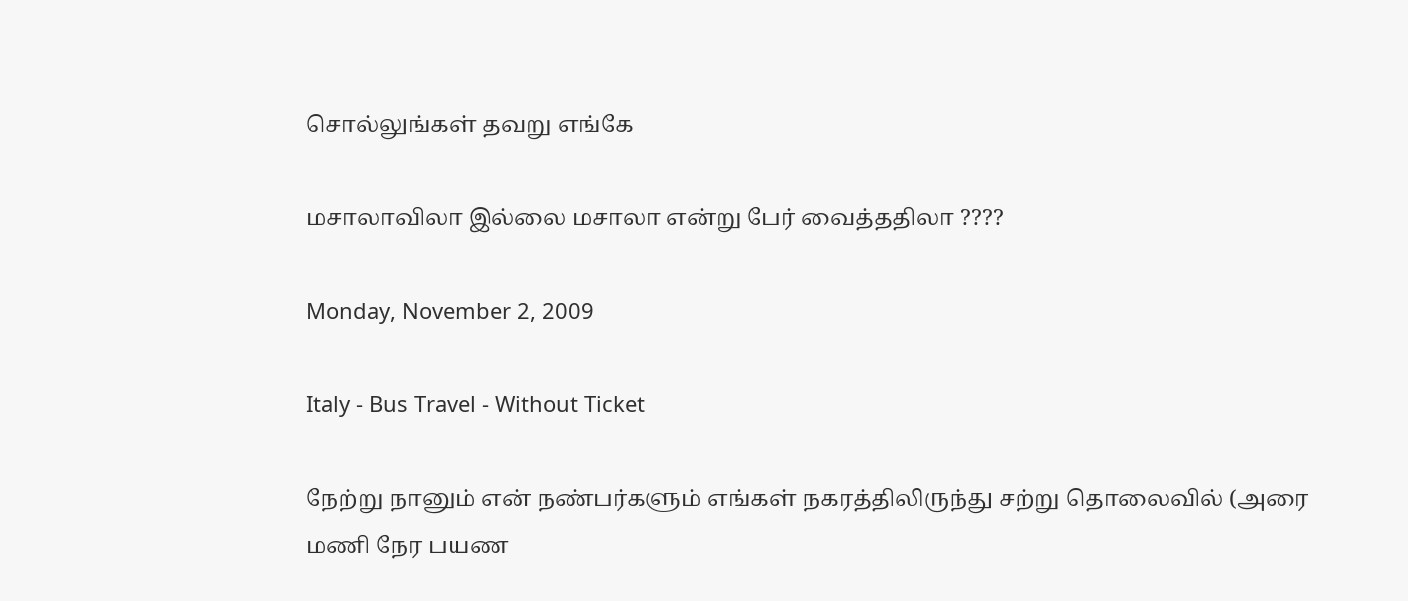சொல்லுங்கள் தவறு எங்கே

மசாலாவிலா இல்லை மசாலா என்று பேர் வைத்ததிலா ????

Monday, November 2, 2009

Italy - Bus Travel - Without Ticket

நேற்று நானும் என் நண்பர்களும் எங்கள் நகரத்திலிருந்து சற்று தொலைவில் (அரை மணி நேர பயண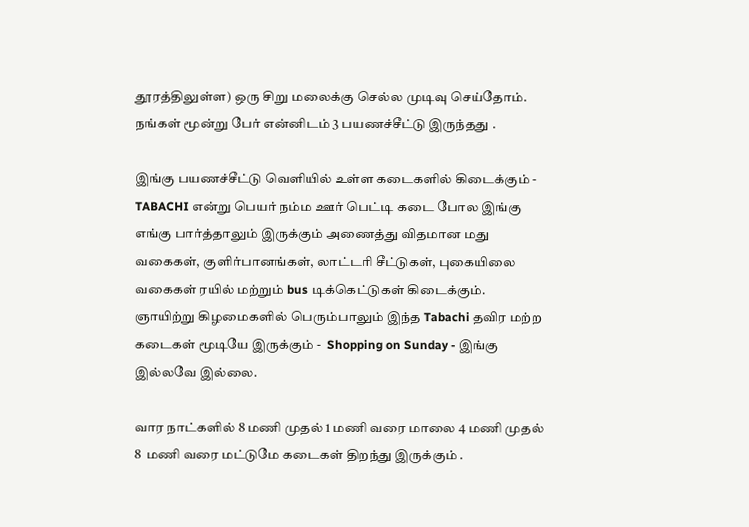தூரத்திலுள்ள) ஒரு சிறு மலைக்கு செல்ல முடிவு செய்தோம்.
நங்கள் மூன்று பேர் என்னிடம் 3 பயணச்சீட்டு இருந்தது .

இங்கு பயணச்சீட்டு வெளியில் உள்ள கடைகளில் கிடைக்கும் - TABACHI என்று பெயர் நம்ம ஊர் பெட்டி கடை போல இங்கு எங்கு பார்த்தாலும் இருக்கும் அணைத்து விதமான மது வகைகள், குளிர்பானங்கள், லாட்டரி சீட்டுகள், புகையிலை வகைகள் ரயில் மற்றும் bus டிக்கெட்டுகள் கிடைக்கும்.
ஞாயிற்று கிழமைகளில் பெரும்பாலும் இந்த Tabachi தவிர மற்ற கடைகள் மூடியே இருக்கும் -  Shopping on Sunday - இங்கு இல்லவே இல்லை.

வார நாட்களில் 8 மணி முதல் 1 மணி வரை மாலை 4 மணி முதல்  8  மணி வரை மட்டுமே கடைகள் திறந்து இருக்கும் .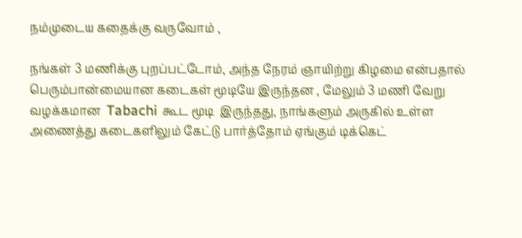நம்முடைய கதைக்கு வருவோம் ,

நங்கள் 3 மணிக்கு புறப்பட்டோம், அந்த நேரம் ஞாயிற்று கிழமை என்பதால் பெரும்பான்மையான கடைகள் மூடியே இருந்தன , மேலும் 3 மணி வேறு வழக்கமான  Tabachi கூட மூடி  இருந்தது, நாங்களும் அருகில் உள்ள அணைத்து கடைகளிலும் கேட்டு பார்த்தோம் ஏங்கும் டிக்கெட்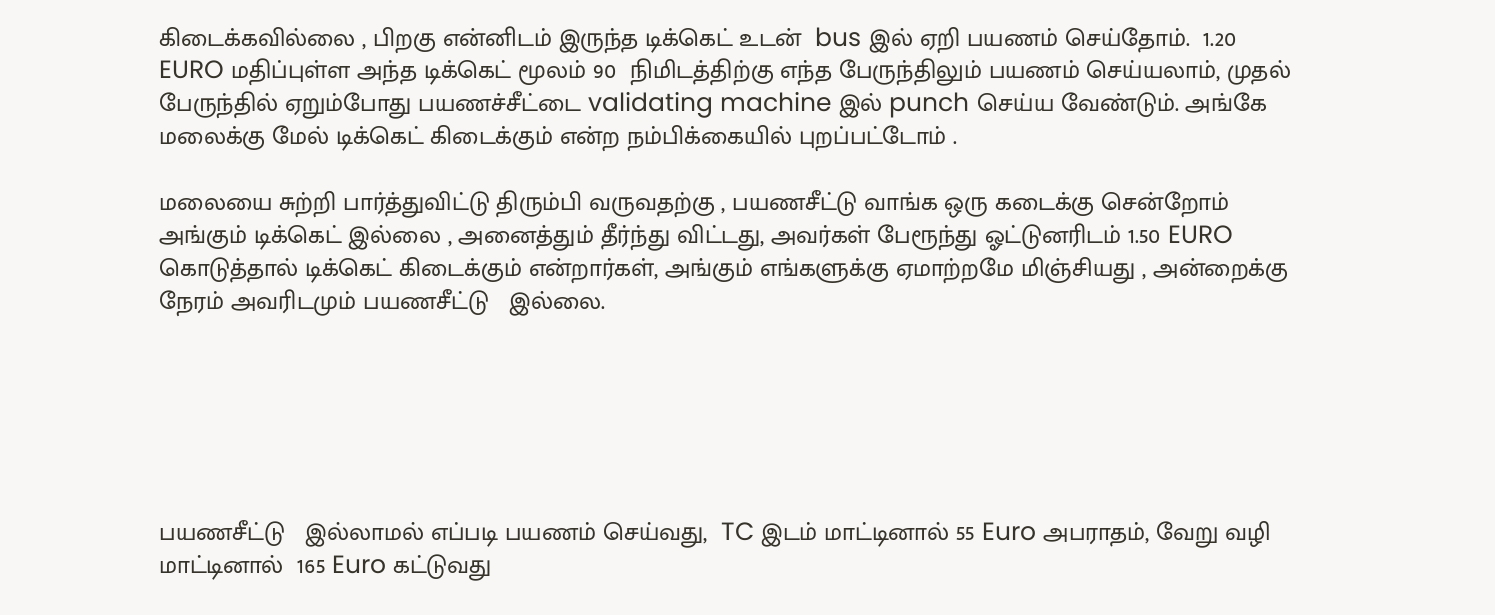கிடைக்கவில்லை , பிறகு என்னிடம் இருந்த டிக்கெட் உடன்  bus இல் ஏறி பயணம் செய்தோம்.  1.20 EURO மதிப்புள்ள அந்த டிக்கெட் மூலம் 90  நிமிடத்திற்கு எந்த பேருந்திலும் பயணம் செய்யலாம், முதல் பேருந்தில் ஏறும்போது பயணச்சீட்டை validating machine இல் punch செய்ய வேண்டும். அங்கே மலைக்கு மேல் டிக்கெட் கிடைக்கும் என்ற நம்பிக்கையில் புறப்பட்டோம் .

மலையை சுற்றி பார்த்துவிட்டு திரும்பி வருவதற்கு , பயணசீட்டு வாங்க ஒரு கடைக்கு சென்றோம் அங்கும் டிக்கெட் இல்லை , அனைத்தும் தீர்ந்து விட்டது, அவர்கள் பேரூந்து ஓட்டுனரிடம் 1.50 EURO கொடுத்தால் டிக்கெட் கிடைக்கும் என்றார்கள், அங்கும் எங்களுக்கு ஏமாற்றமே மிஞ்சியது , அன்றைக்கு நேரம் அவரிடமும் பயணசீட்டு   இல்லை.






பயணசீட்டு   இல்லாமல் எப்படி பயணம் செய்வது,  TC இடம் மாட்டினால் 55 Euro அபராதம், வேறு வழி மாட்டினால்  165 Euro கட்டுவது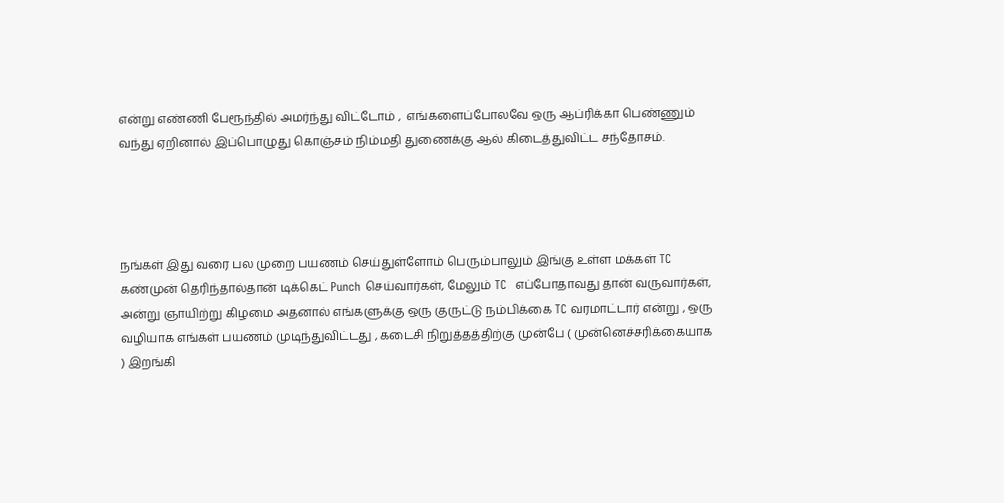என்று எண்ணி பேரூந்தில் அமர்ந்து விட்டோம் ,  எங்களைப்போலவே ஒரு ஆப்ரிக்கா பெண்ணும் வந்து ஏறினால் இப்பொழுது கொஞ்சம் நிம்மதி துணைக்கு ஆல் கிடைத்துவிட்ட சந்தோசம்.




நங்கள் இது வரை பல முறை பயணம் செய்துள்ளோம் பெரும்பாலும் இங்கு உள்ள மக்கள் TC கண்முன் தெரிந்தால்தான் டிக்கெட் Punch செய்வார்கள், மேலும் TC  எப்போதாவது தான் வருவார்கள், அன்று ஞாயிற்று கிழமை அதனால் எங்களுக்கு ஒரு குருட்டு நம்பிக்கை TC வரமாட்டார் என்று , ஒரு வழியாக எங்கள் பயணம் முடிந்துவிட்டது , கடைசி நிறுத்தத்திற்கு முன்பே ( முன்னெச்சரிக்கையாக ) இறங்கி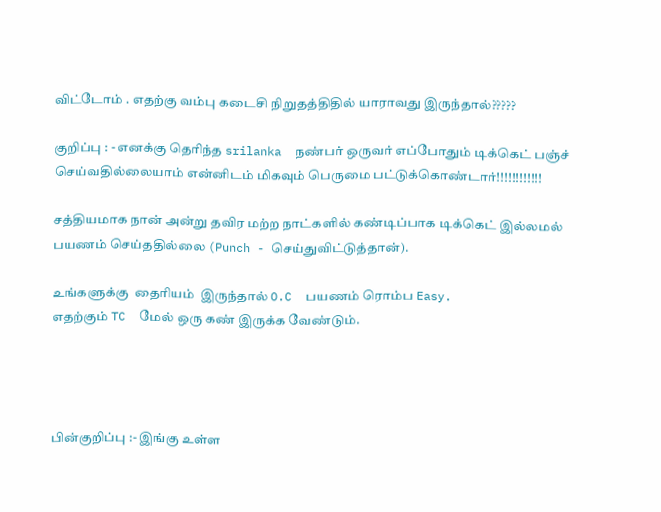விட்டோம் . எதற்கு வம்பு கடைசி நிறுதத்திதில் யாராவது இருந்தால்?????

குறிப்பு : - எனக்கு தெரிந்த srilanka  நண்பர் ஒருவர் எப்போதும் டிக்கெட் பஞ்ச் செய்வதில்லையாம் என்னிடம் மிகவும் பெருமை பட்டுக்கொண்டார்!!!!!!!!!!!!

சத்தியமாக நான் அன்று தவிர மற்ற நாட்களில் கண்டிப்பாக டிக்கெட் இல்லமல் பயணம் செய்ததில்லை (Punch - செய்துவிட்டுத்தான்).

உங்களுக்கு  தைரியம்  இருந்தால் O.C  பயணம் ரொம்ப Easy.
எதற்கும் TC  மேல் ஒரு கண் இருக்க வேண்டும்.




பின்குறிப்பு :- இங்கு உள்ள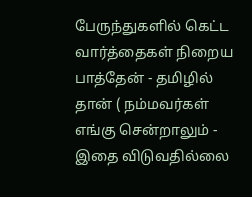பேருந்துகளில் கெட்ட வார்த்தைகள் நிறைய பாத்தேன் - தமிழில் தான் ( நம்மவர்கள் எங்கு சென்றாலும் - இதை விடுவதில்லை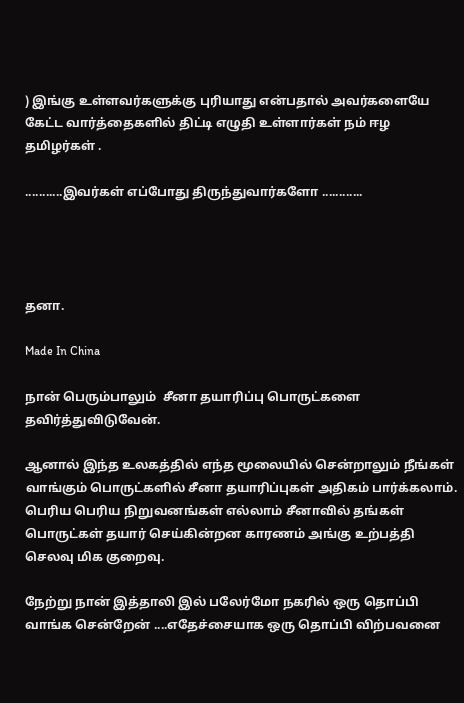) இங்கு உள்ளவர்களுக்கு புரியாது என்பதால் அவர்களையே கேட்ட வார்த்தைகளில் திட்டி எழுதி உள்ளார்கள் நம் ஈழ தமிழர்கள் .

...........இவர்கள் எப்போது திருந்துவார்களோ ............




தனா.

Made In China

நான் பெரும்பாலும்  சீனா தயாரிப்பு பொருட்களை தவிர்த்துவிடுவேன்.

ஆனால் இந்த உலகத்தில் எந்த மூலையில் சென்றாலும் நீங்கள் வாங்கும் பொருட்களில் சீனா தயாரிப்புகள் அதிகம் பார்க்கலாம். பெரிய பெரிய நிறுவனங்கள் எல்லாம் சீனாவில் தங்கள் பொருட்கள் தயார் செய்கின்றன காரணம் அங்கு உற்பத்தி செலவு மிக குறைவு.

நேற்று நான் இத்தாலி இல் பலேர்மோ நகரில் ஒரு தொப்பி வாங்க சென்றேன் ....எதேச்சையாக ஒரு தொப்பி விற்பவனை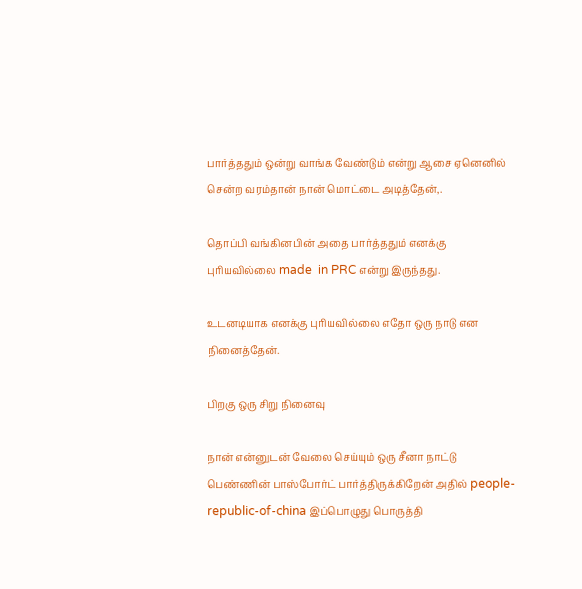பார்த்ததும் ஒன்று வாங்க வேண்டும் என்று ஆசை ஏனெனில் சென்ற வரம்தான் நான் மொட்டை அடித்தேன்,.

தொப்பி வங்கினபின் அதை பார்த்ததும் எனக்கு புரியவில்லை made  in PRC என்று இருந்தது.

உடனடியாக எனக்கு புரியவில்லை எதோ ஒரு நாடு என நினைத்தேன்.

பிறகு ஒரு சிறு நினைவு

நான் என்னுடன் வேலை செய்யும் ஒரு சீனா நாட்டு பெண்ணின் பாஸ்போர்ட் பார்த்திருக்கிறேன் அதில் people-republic-of-china இப்பொழுது பொருத்தி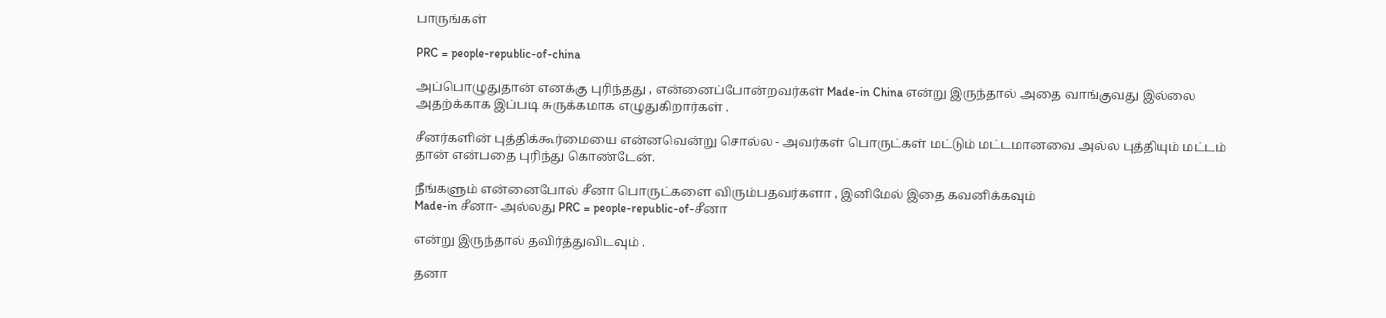பாருங்கள்

PRC = people-republic-of-china

அப்பொழுதுதான் எனக்கு புரிந்தது , என்னைப்போன்றவர்கள் Made-in China என்று இருந்தால் அதை வாங்குவது இல்லை அதற்க்காக இப்படி சுருக்கமாக எழுதுகிறார்கள் .

சீனர்களின் புத்திக்கூர்மையை என்னவென்று சொல்ல - அவர்கள் பொருட்கள் மட்டும் மட்டமானவை அல்ல புத்தியும் மட்டம் தான் என்பதை புரிந்து கொண்டேன்.

நீங்களும் என்னைபோல் சீனா பொருட்களை விரும்பதவர்களா , இனிமேல் இதை கவனிக்கவும்
Made-in சீனா- அல்லது PRC = people-republic-of-சீனா

என்று இருந்தால் தவிர்த்துவிடவும் .

தனா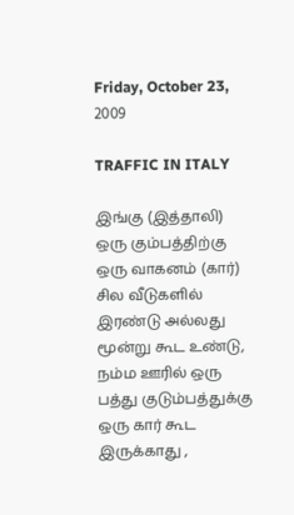Friday, October 23, 2009

TRAFFIC IN ITALY

இங்கு (இத்தாலி) ஒரு கும்பத்திற்கு ஒரு வாகனம் (கார்) சில வீடுகளில் இரண்டு அல்லது மூன்று கூட உண்டு, நம்ம ஊரில் ஒரு பத்து குடும்பத்துக்கு ஒரு கார் கூட இருக்காது ,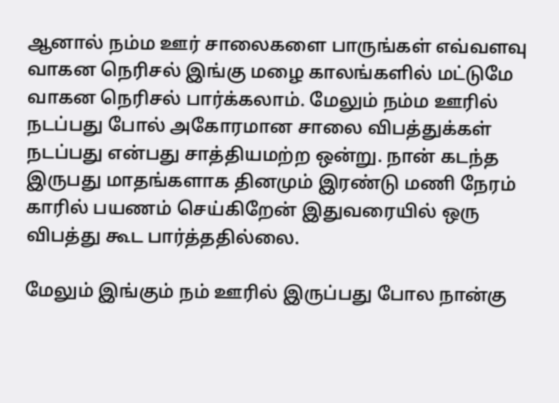ஆனால் நம்ம ஊர் சாலைகளை பாருங்கள் எவ்வளவு வாகன நெரிசல் இங்கு மழை காலங்களில் மட்டுமே வாகன நெரிசல் பார்க்கலாம். மேலும் நம்ம ஊரில் நடப்பது போல் அகோரமான சாலை விபத்துக்கள் நடப்பது என்பது சாத்தியமற்ற ஒன்று. நான் கடந்த இருபது மாதங்களாக தினமும் இரண்டு மணி நேரம் காரில் பயணம் செய்கிறேன் இதுவரையில் ஒரு விபத்து கூட பார்த்ததில்லை.

மேலும் இங்கும் நம் ஊரில் இருப்பது போல நான்கு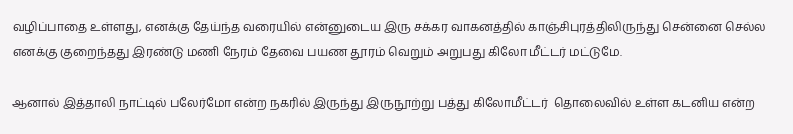வழிப்பாதை உள்ளது, எனக்கு தேய்ந்த வரையில் என்னுடைய இரு சக்கர வாகனத்தில் காஞ்சிபுரத்திலிருந்து சென்னை செல்ல எனக்கு குறைந்தது இரண்டு மணி நேரம் தேவை பயண தூரம் வெறும் அறுபது கிலோ மீட்டர் மட்டுமே.

ஆனால் இத்தாலி நாட்டில் பலேர்மோ என்ற நகரில் இருந்து இருநூற்று பத்து கிலோமீட்டர்  தொலைவில் உள்ள கடனிய என்ற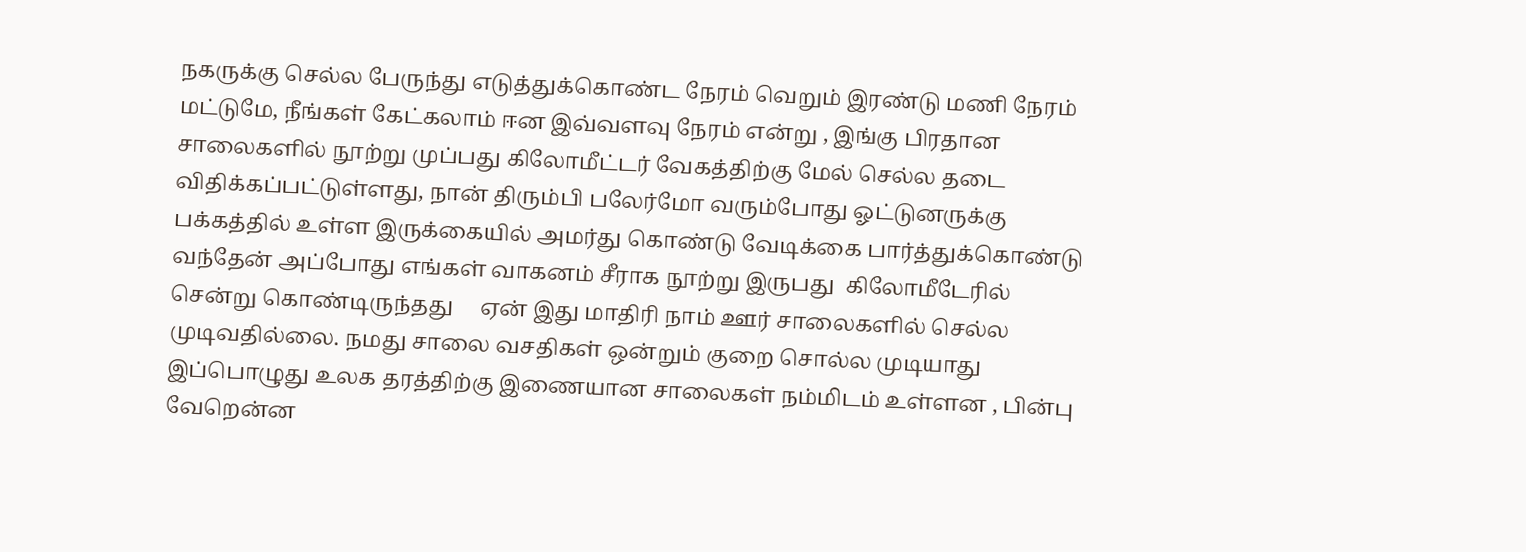நகருக்கு செல்ல பேருந்து எடுத்துக்கொண்ட நேரம் வெறும் இரண்டு மணி நேரம் மட்டுமே, நீங்கள் கேட்கலாம் ஈன இவ்வளவு நேரம் என்று , இங்கு பிரதான சாலைகளில் நூற்று முப்பது கிலோமீட்டர் வேகத்திற்கு மேல் செல்ல தடை விதிக்கப்பட்டுள்ளது, நான் திரும்பி பலேர்மோ வரும்போது ஓட்டுனருக்கு பக்கத்தில் உள்ள இருக்கையில் அமர்து கொண்டு வேடிக்கை பார்த்துக்கொண்டு வந்தேன் அப்போது எங்கள் வாகனம் சீராக நூற்று இருபது  கிலோமீடேரில் சென்று கொண்டிருந்தது     ஏன் இது மாதிரி நாம் ஊர் சாலைகளில் செல்ல முடிவதில்லை. நமது சாலை வசதிகள் ஒன்றும் குறை சொல்ல முடியாது இப்பொழுது உலக தரத்திற்கு இணையான சாலைகள் நம்மிடம் உள்ளன , பின்பு வேறென்ன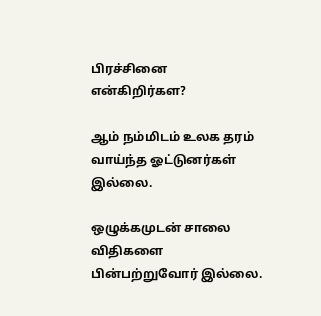பிரச்சினை என்கிறிர்கள?

ஆம் நம்மிடம் உலக தரம் வாய்ந்த ஓட்டுனர்கள் இல்லை.

ஒழுக்கமுடன் சாலை விதிகளை பின்பற்றுவோர் இல்லை.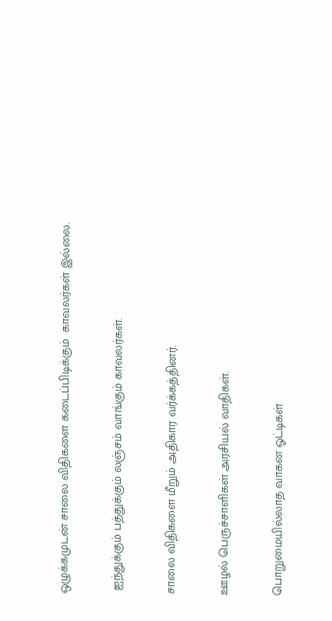ஒழுக்கமுடன் சாலை விதிகளை கடைப்பிடிக்கும்  காவலர்கள் இல்லை.

 ஐந்துக்கும் பத்துக்கும் லஞ்சம் வாங்கும் காவலர்கள்.

சாலை விதிகளை மீறும் அதிகார வர்க்கத்தினர்.

ஊழல் பெருச்சாளிகள் அரசியல் வாதிகள்.

பொறுமையில்லாத வாகன ஓட்டிகள்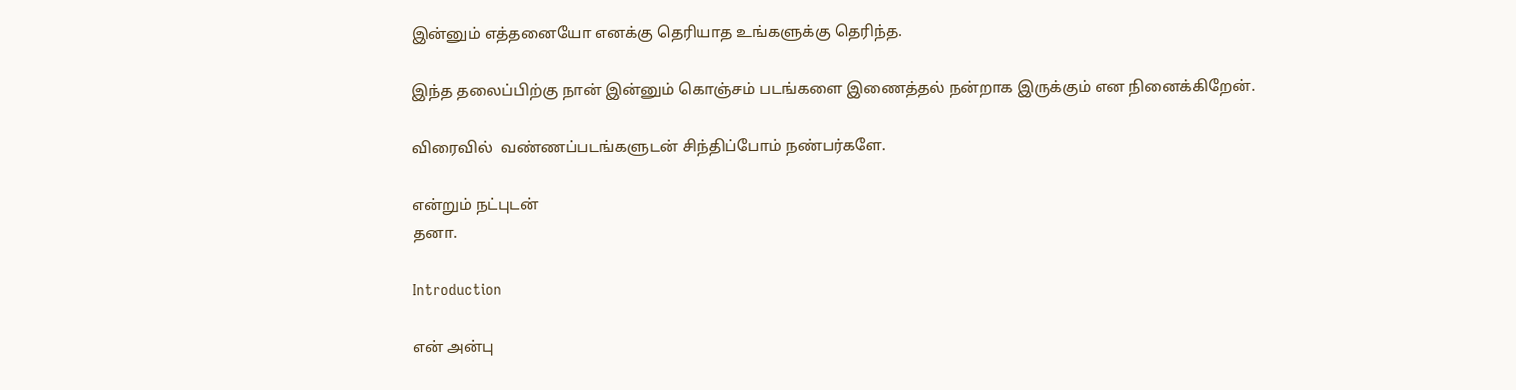இன்னும் எத்தனையோ எனக்கு தெரியாத உங்களுக்கு தெரிந்த.

இந்த தலைப்பிற்கு நான் இன்னும் கொஞ்சம் படங்களை இணைத்தல் நன்றாக இருக்கும் என நினைக்கிறேன்.

விரைவில்  வண்ணப்படங்களுடன் சிந்திப்போம் நண்பர்களே.

என்றும் நட்புடன்
தனா.

Introduction

என் அன்பு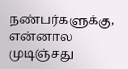நண்பர்களுக்கு,
என்னால   முடிஞ்சது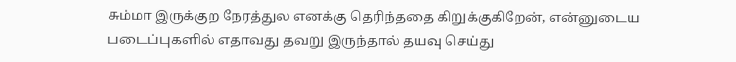சும்மா இருக்குற நேரத்துல எனக்கு தெரிந்ததை கிறுக்குகிறேன், என்னுடைய படைப்புகளில் எதாவது தவறு இருந்தால் தயவு செய்து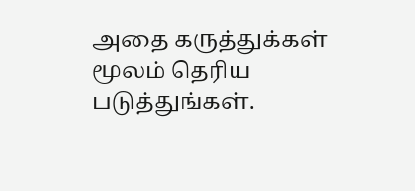அதை கருத்துக்கள் மூலம் தெரிய படுத்துங்கள்.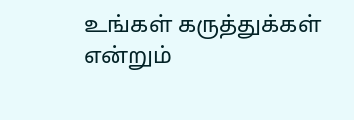உங்கள் கருத்துக்கள் என்றும்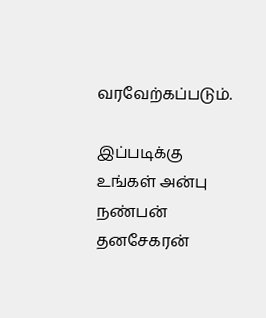வரவேற்கப்படும்.

இப்படிக்கு
உங்கள் அன்பு நண்பன்
தனசேகரன்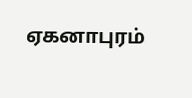ஏகனாபுரம்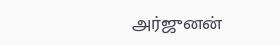அர்ஜுனன்